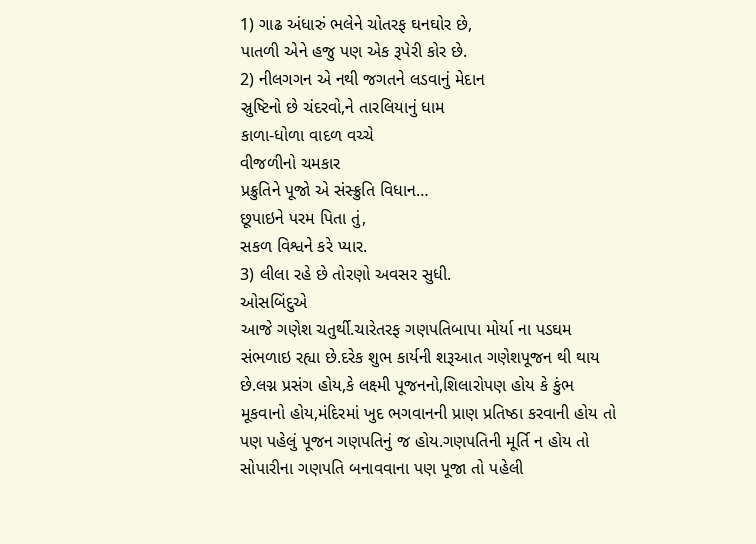1) ગાઢ અંધારું ભલેને ચોતરફ ઘનઘોર છે,
પાતળી એને હજુ પણ એક રૂપેરી કોર છે.
2) નીલગગન એ નથી જગતને લડવાનું મેદાન
સ્રુષ્ટિનો છે ચંદરવો,ને તારલિયાનું ધામ
કાળા-ધોળા વાદળ વચ્ચે
વીજળીનો ચમકાર
પ્રક્રુતિને પૂજો એ સંસ્ક્રુતિ વિધાન…
છૂપાઇને પરમ પિતા તું,
સકળ વિશ્વને કરે પ્યાર.
3) લીલા રહે છે તોરણો અવસર સુધી.
ઓસબિંદુએ
આજે ગણેશ ચતુર્થી.ચારેતરફ ગણપતિબાપા મોર્યા ના પડઘમ સંભળાઇ રહ્યા છે.દરેક શુભ કાર્યની શરૂઆત ગણેશપૂજન થી થાય છે.લગ્ન પ્રસંગ હોય,કે લક્ષ્મી પૂજનનો,શિલારોપણ હોય કે કુંભ મૂકવાનો હોય,મંદિરમાં ખુદ ભગવાનની પ્રાણ પ્રતિષ્ઠા કરવાની હોય તો પણ પહેલું પૂજન ગણપતિનું જ હોય.ગણપતિની મૂર્તિ ન હોય તો સોપારીના ગણપતિ બનાવવાના પણ પૂજા તો પહેલી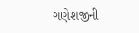ગણેશજીની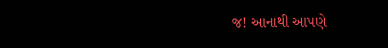જ! આનાથી આપણે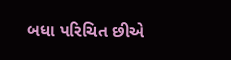બધા પરિચિત છીએ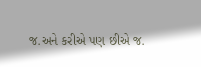જ.અને કરીએ પણ છીએ જ.